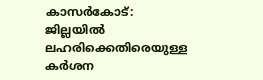കാസർകോട്: ജില്ലയിൽ ലഹരിക്കെതിരെയുള്ള കർശന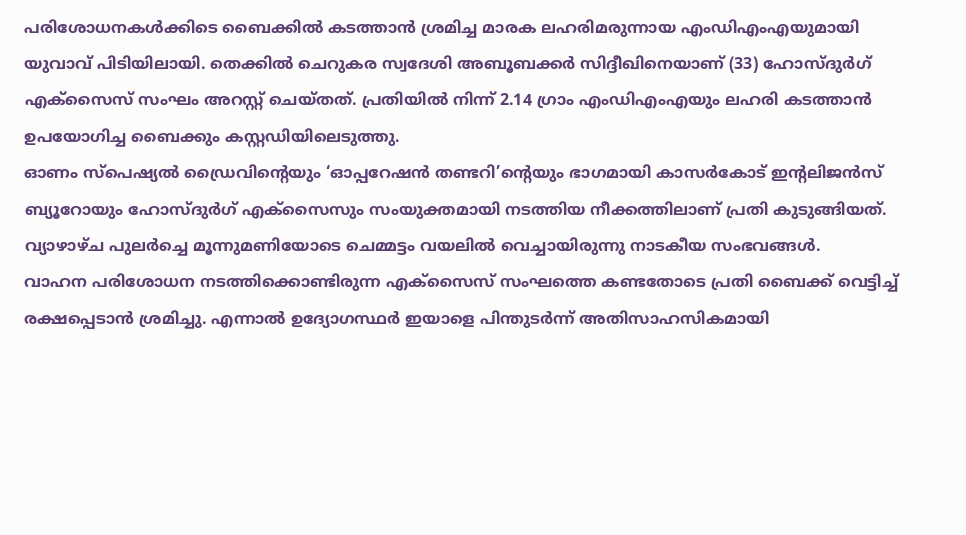പരിശോധനകൾക്കിടെ ബൈക്കിൽ കടത്താൻ ശ്രമിച്ച മാരക ലഹരിമരുന്നായ എംഡിഎംഎയുമായി യുവാവ് പിടിയിലായി. തെക്കിൽ ചെറുകര സ്വദേശി അബൂബക്കർ സിദ്ദീഖിനെയാണ് (33) ഹോസ്ദുർഗ് എക്സൈസ് സംഘം അറസ്റ്റ് ചെയ്തത്. പ്രതിയിൽ നിന്ന് 2.14 ഗ്രാം എംഡിഎംഎയും ലഹരി കടത്താൻ ഉപയോഗിച്ച ബൈക്കും കസ്റ്റഡിയിലെടുത്തു.
ഓണം സ്പെഷ്യൽ ഡ്രൈവിൻ്റെയും ‘ഓപ്പറേഷൻ തണ്ടറി’ന്റെയും ഭാഗമായി കാസർകോട് ഇൻ്റലിജൻസ് ബ്യൂറോയും ഹോസ്ദുർഗ് എക്സൈസും സംയുക്തമായി നടത്തിയ നീക്കത്തിലാണ് പ്രതി കുടുങ്ങിയത്. വ്യാഴാഴ്ച പുലർച്ചെ മൂന്നുമണിയോടെ ചെമ്മട്ടം വയലിൽ വെച്ചായിരുന്നു നാടകീയ സംഭവങ്ങൾ.
വാഹന പരിശോധന നടത്തിക്കൊണ്ടിരുന്ന എക്സൈസ് സംഘത്തെ കണ്ടതോടെ പ്രതി ബൈക്ക് വെട്ടിച്ച് രക്ഷപ്പെടാൻ ശ്രമിച്ചു. എന്നാൽ ഉദ്യോഗസ്ഥർ ഇയാളെ പിന്തുടർന്ന് അതിസാഹസികമായി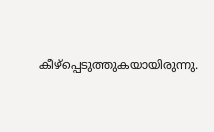കീഴ്പ്പെടുത്തുകയായിരുന്നു.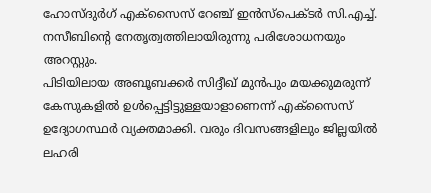ഹോസ്ദുർഗ് എക്സൈസ് റേഞ്ച് ഇൻസ്പെക്ടർ സി.എച്ച്. നസീബിന്റെ നേതൃത്വത്തിലായിരുന്നു പരിശോധനയും അറസ്റ്റും.
പിടിയിലായ അബൂബക്കർ സിദ്ദീഖ് മുൻപും മയക്കുമരുന്ന് കേസുകളിൽ ഉൾപ്പെട്ടിട്ടുള്ളയാളാണെന്ന് എക്സൈസ് ഉദ്യോഗസ്ഥർ വ്യക്തമാക്കി. വരും ദിവസങ്ങളിലും ജില്ലയിൽ ലഹരി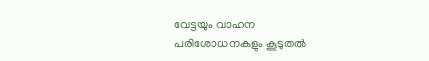വേട്ടയും വാഹന പരിശോധനകളും കൂടുതൽ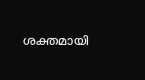ശക്തമായി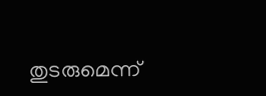തുടരുമെന്ന്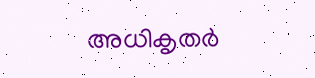അധികൃതർ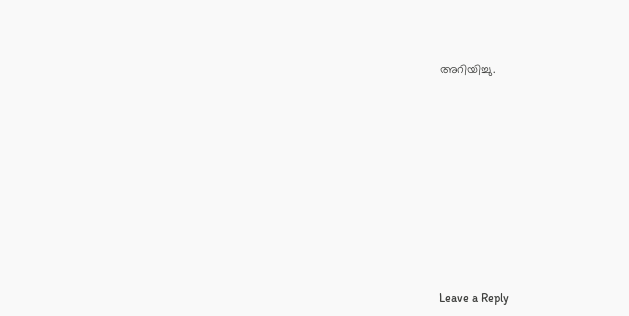അറിയിച്ചു.













Leave a Reply